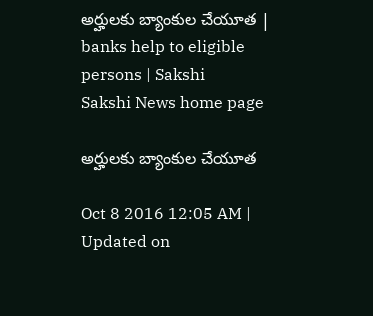అర్హులకు బ్యాంకుల చేయూత | banks help to eligible persons | Sakshi
Sakshi News home page

అర్హులకు బ్యాంకుల చేయూత

Oct 8 2016 12:05 AM | Updated on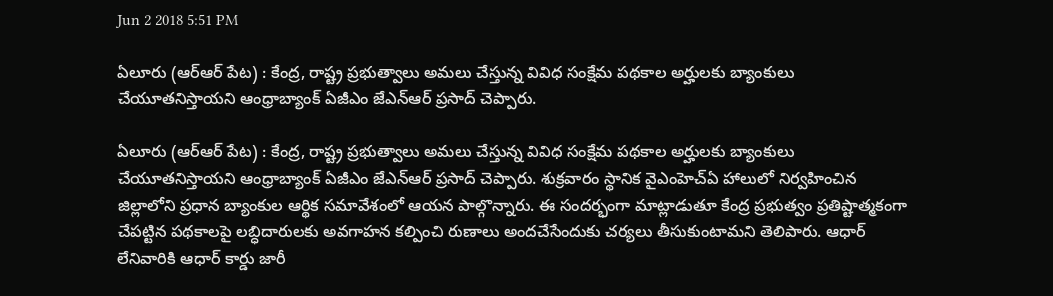Jun 2 2018 5:51 PM

ఏలూరు (ఆర్‌ఆర్‌ పేట) : కేంద్ర, రాష్ట్ర ప్రభుత్వాలు అమలు చేస్తున్న వివిధ సంక్షేమ పథకాల అర్హులకు బ్యాంకులు చేయూతనిస్తాయని ఆంధ్రాబ్యాంక్‌ ఏజీఎం జేఎన్‌ఆర్‌ ప్రసాద్‌ చెప్పారు.

ఏలూరు (ఆర్‌ఆర్‌ పేట) : కేంద్ర, రాష్ట్ర ప్రభుత్వాలు అమలు చేస్తున్న వివిధ సంక్షేమ పథకాల అర్హులకు బ్యాంకులు చేయూతనిస్తాయని ఆంధ్రాబ్యాంక్‌ ఏజీఎం జేఎన్‌ఆర్‌ ప్రసాద్‌ చెప్పారు. శుక్రవారం స్థానిక వైఎంహెచ్‌ఏ హాలులో నిర్వహించిన జిల్లాలోని ప్రధాన బ్యాంకుల ఆర్థిక సమావేశంలో ఆయన పాల్గొన్నారు. ఈ సందర్భంగా మాట్లాడుతూ కేంద్ర ప్రభుత్వం ప్రతిష్టాత్మకంగా చేపట్టిన పథకాలపై లబ్ధిదారులకు అవగాహన కల్పించి రుణాలు అందచేసేందుకు చర్యలు తీసుకుంటామని తెలిపారు. ఆధార్‌ లేనివారికి ఆధార్‌ కార్డు జారీ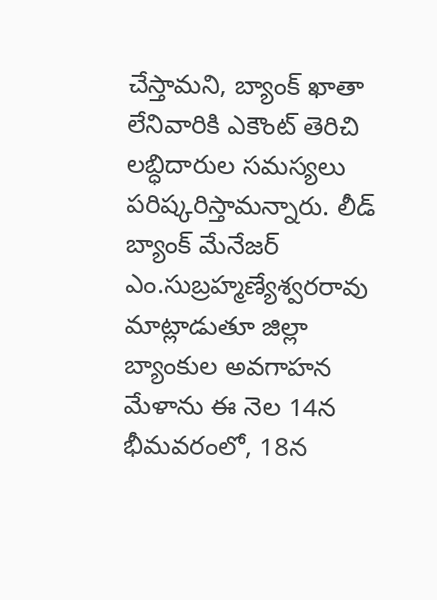చేస్తామని, బ్యాంక్‌ ఖాతా లేనివారికి ఎకౌంట్‌ తెరిచి లబ్ధిదారుల సమస్యలు పరిష్కరిస్తామన్నారు. లీడ్‌ బ్యాంక్‌ మేనేజర్‌ ఎం.సుబ్రహ్మణ్యేశ్వరరావు మాట్లాడుతూ జిల్లా బ్యాంకుల అవగాహన మేళాను ఈ నెల 14న భీమవరంలో, 18న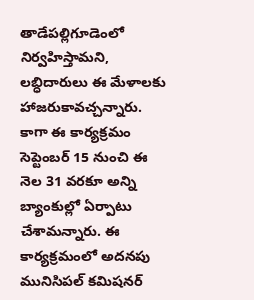తాడేపల్లిగూడెంలో నిర్వహిస్తామని, లబ్ధిదారులు ఈ మేళాలకు హాజరుకావచ్చన్నారు. కాగా ఈ కార్యక్రమం సెప్టెంబర్‌ 15 నుంచి ఈ నెల 31 వరకూ అన్ని బ్యాంకుల్లో ఏర్పాటు చేశామన్నారు. ఈ కార్యక్రమంలో అదనపు మునిసిపల్‌ కమిషనర్‌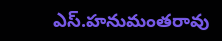ఎస్‌.హనుమంతరావు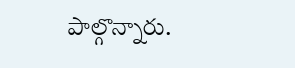పాల్గొన్నారు.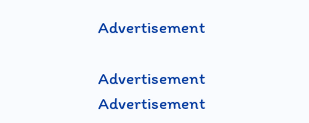Advertisement

Advertisement
Advertisement